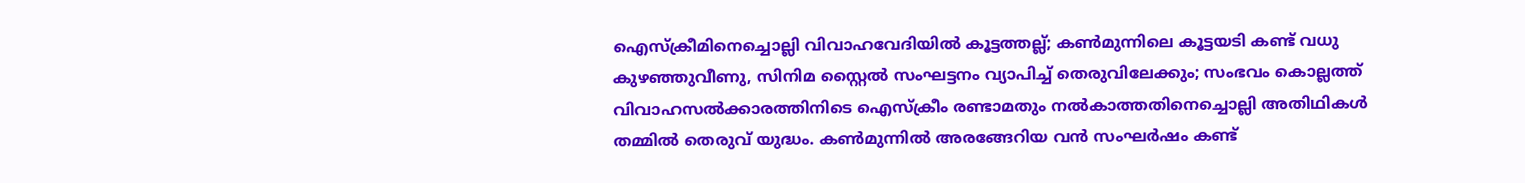ഐസ്ക്രീമിനെച്ചൊല്ലി വിവാഹവേദിയിൽ കൂട്ടത്തല്ല്; കൺമുന്നിലെ കൂട്ടയടി കണ്ട് വധു കുഴഞ്ഞുവീണു, സിനിമ സ്റ്റൈൽ സംഘട്ടനം വ്യാപിച്ച് തെരുവിലേക്കും; സംഭവം കൊല്ലത്ത്
വിവാഹസൽക്കാരത്തിനിടെ ഐസ്ക്രീം രണ്ടാമതും നൽകാത്തതിനെച്ചൊല്ലി അതിഥികൾ തമ്മിൽ തെരുവ് യുദ്ധം. കൺമുന്നിൽ അരങ്ങേറിയ വൻ സംഘർഷം കണ്ട്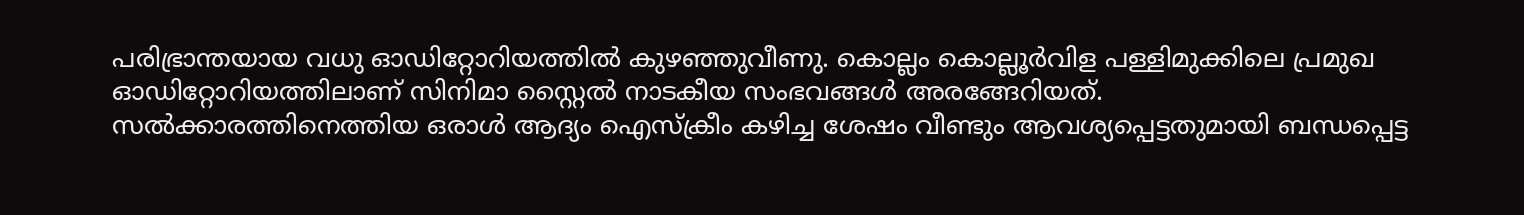പരിഭ്രാന്തയായ വധു ഓഡിറ്റോറിയത്തിൽ കുഴഞ്ഞുവീണു. കൊല്ലം കൊല്ലൂർവിള പള്ളിമുക്കിലെ പ്രമുഖ ഓഡിറ്റോറിയത്തിലാണ് സിനിമാ സ്റ്റൈൽ നാടകീയ സംഭവങ്ങൾ അരങ്ങേറിയത്.
സൽക്കാരത്തിനെത്തിയ ഒരാൾ ആദ്യം ഐസ്ക്രീം കഴിച്ച ശേഷം വീണ്ടും ആവശ്യപ്പെട്ടതുമായി ബന്ധപ്പെട്ട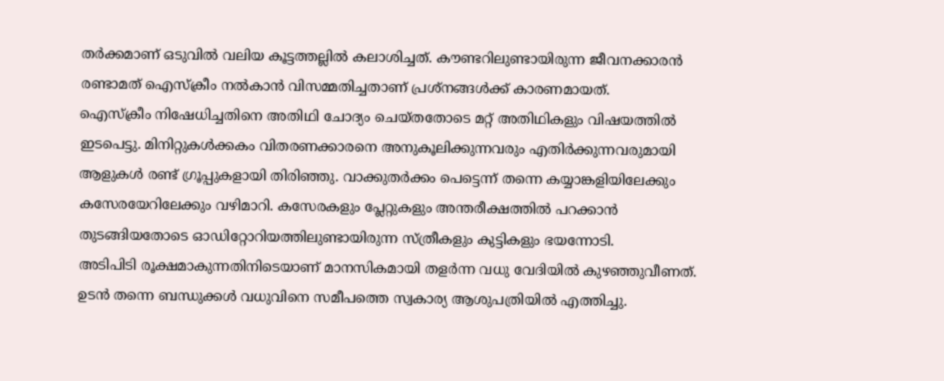തർക്കമാണ് ഒടുവിൽ വലിയ കൂട്ടത്തല്ലിൽ കലാശിച്ചത്. കൗണ്ടറിലുണ്ടായിരുന്ന ജീവനക്കാരൻ രണ്ടാമത് ഐസ്ക്രീം നൽകാൻ വിസമ്മതിച്ചതാണ് പ്രശ്നങ്ങൾക്ക് കാരണമായത്.
ഐസ്ക്രീം നിഷേധിച്ചതിനെ അതിഥി ചോദ്യം ചെയ്തതോടെ മറ്റ് അതിഥികളും വിഷയത്തിൽ ഇടപെട്ടു. മിനിറ്റുകൾക്കകം വിതരണക്കാരനെ അനുകൂലിക്കുന്നവരും എതിർക്കുന്നവരുമായി ആളുകൾ രണ്ട് ഗ്രൂപ്പുകളായി തിരിഞ്ഞു. വാക്കുതർക്കം പെട്ടെന്ന് തന്നെ കയ്യാങ്കളിയിലേക്കും കസേരയേറിലേക്കും വഴിമാറി. കസേരകളും പ്ലേറ്റുകളും അന്തരീക്ഷത്തിൽ പറക്കാൻ തുടങ്ങിയതോടെ ഓഡിറ്റോറിയത്തിലുണ്ടായിരുന്ന സ്ത്രീകളും കുട്ടികളും ഭയന്നോടി.
അടിപിടി രൂക്ഷമാകുന്നതിനിടെയാണ് മാനസികമായി തളർന്ന വധു വേദിയിൽ കുഴഞ്ഞുവീണത്. ഉടൻ തന്നെ ബന്ധുക്കൾ വധുവിനെ സമീപത്തെ സ്വകാര്യ ആശുപത്രിയിൽ എത്തിച്ചു.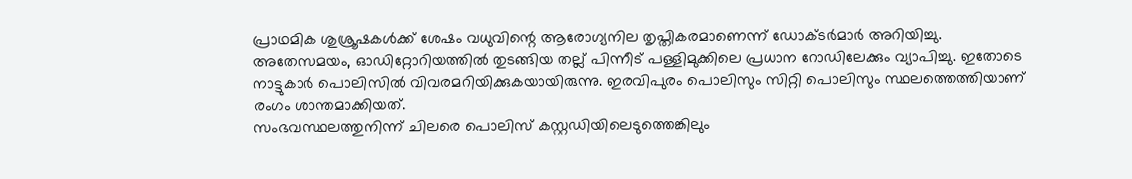പ്രാഥമിക ശുശ്രൂഷകൾക്ക് ശേഷം വധുവിന്റെ ആരോഗ്യനില തൃപ്തികരമാണെന്ന് ഡോക്ടർമാർ അറിയിച്ചു.
അതേസമയം, ഓഡിറ്റോറിയത്തിൽ തുടങ്ങിയ തല്ല് പിന്നീട് പള്ളിമുക്കിലെ പ്രധാന റോഡിലേക്കും വ്യാപിച്ചു. ഇതോടെ നാട്ടുകാർ പൊലിസിൽ വിവരമറിയിക്കുകയായിരുന്നു. ഇരവിപുരം പൊലിസും സിറ്റി പൊലിസും സ്ഥലത്തെത്തിയാണ് രംഗം ശാന്തമാക്കിയത്.
സംഭവസ്ഥലത്തുനിന്ന് ചിലരെ പൊലിസ് കസ്റ്റഡിയിലെടുത്തെങ്കിലും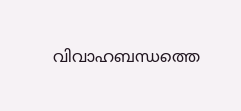വിവാഹബന്ധത്തെ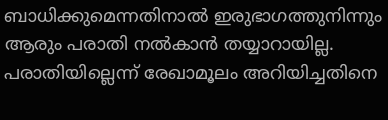ബാധിക്കുമെന്നതിനാൽ ഇരുഭാഗത്തുനിന്നും ആരും പരാതി നൽകാൻ തയ്യാറായില്ല. പരാതിയില്ലെന്ന് രേഖാമൂലം അറിയിച്ചതിനെ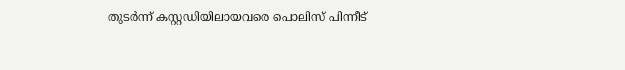തുടർന്ന് കസ്റ്റഡിയിലായവരെ പൊലിസ് പിന്നീട്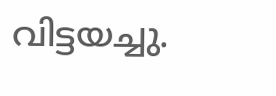വിട്ടയച്ചു.